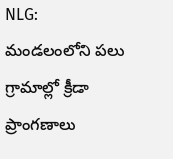NLG: మండలంలోని పలు గ్రామాల్లో క్రీడా ప్రాంగణాలు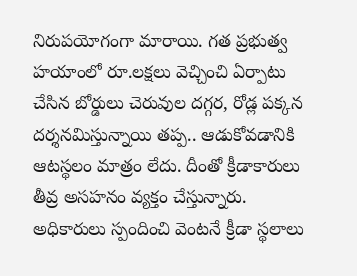నిరుపయోగంగా మారాయి. గత ప్రభుత్వ హయాంలో రూ.లక్షలు వెచ్చించి ఏర్పాటు చేసిన బోర్డులు చెరువుల దగ్గర, రోడ్ల పక్కన దర్శనమిస్తున్నాయి తప్ప.. ఆడుకోవడానికి ఆటస్థలం మాత్రం లేదు. దీంతో క్రీడాకారులు తీవ్ర అసహనం వ్యక్తం చేస్తున్నారు. అధికారులు స్పందించి వెంటనే క్రీడా స్థలాలు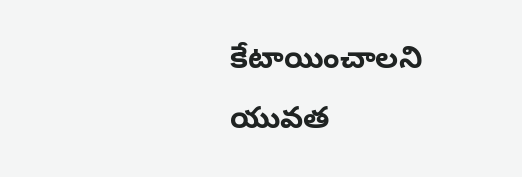కేటాయించాలని యువత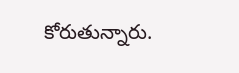కోరుతున్నారు.